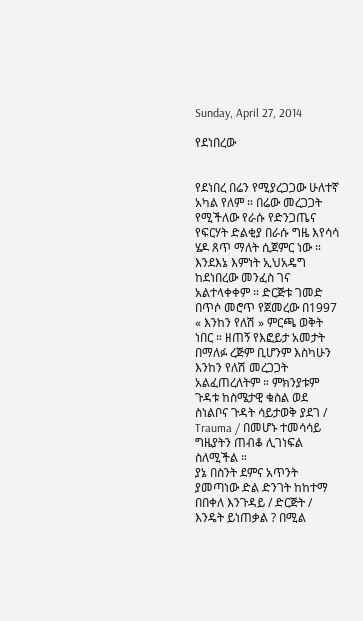Sunday, April 27, 2014

የደነበረው


የደነበረ በሬን የሚያረጋጋው ሁለተኛ አካል የለም ። በሬው መረጋጋት የሚችለው የራሱ የድንጋጤና የፍርሃት ድልቂያ በራሱ ግዜ እየሳሳ ሄዶ ጸጥ ማለት ሲጀምር ነው ።
እንደእኔ እምነት ኢህአዴግ ከደነበረው መንፈስ ገና አልተላቀቀም ። ድርጅቱ ገመድ በጥሶ መሮጥ የጀመረው በ1997 « እንከን የለሽ » ምርጫ ወቅት ነበር ። ዘጠኝ የእፎይታ አመታት በማለፉ ረጅም ቢሆንም እስካሁን እንከን የለሽ መረጋጋት አልፈጠረለትም ። ምክንያቱም ጉዳቱ ከስሜታዊ ቁስል ወደ ስነልቦና ጉዳት ሳይታወቅ ያደገ / Trauma / በመሆኑ ተመሳሳይ ግዜያትን ጠብቆ ሊገነፍል ስለሚችል ።
ያኔ በስንት ደምና አጥንት ያመጣነው ድል ድንገት ከከተማ በበቀለ እንጉዳይ / ድርጅት / እንዴት ይነጠቃል ? በሚል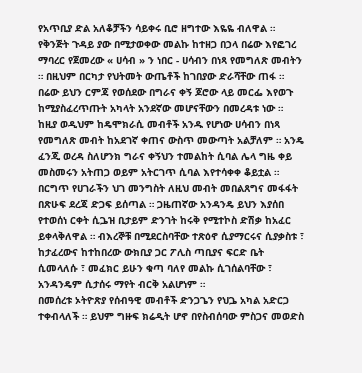የአጥቢያ ድል አለቆቻችን ሳይቀሩ ቢሮ ዘግተው እዬዬ ብለዋል ። የቅንጅት ጉዳይ ያው በሚታወቀው መልኩ ከተዘጋ በኃላ በሬው እየፎገረ ማባረር የጀመረው « ሀሳብ » ን ነበር - ሀሳብን በነጻ የመግለጽ መብትን ። በዚህም በርካታ የህትመት ውጤቶች ከገበያው ድራሻቸው ጠፋ ። በሬው ይህን ርምጃ የወሰደው በግራና ቀኝ ጆሮው ላይ መርፌ እየወጉ ከሚያስፈረጥጡት አካላት አንደኛው መሆናቸውን በመረዳቱ ነው ።
ከዚያ ወዲህም ከዴሞክራሲ መብቶች አንዱ የሆነው ሀሳብን በነጻ የመግለጽ መብት ከአደገኛ ቀጠና ውስጥ መውጣት አልቻለም ። አንዴ ፈንጂ ወረዳ ስለሆንክ ግራና ቀኝህን ተመልከት ሲባል ሌላ ግዜ ቀይ መስመሩን አትጠጋ ወይም አትርገጥ ሲባል እየተሳቀቀ ቆይቷል ። በርግጥ የሀገራችን ህገ መንግስት ለዚህ መብት መበልጸግና መፋፋት በጽሁፍ ደረጃ ድጋፍ ይሰጣል ። ጋዜጠኛው አንዳንዴ ይህን እያሰበ የተወሰነ ርቀት ሲጔዝ ቢታይም ድንገት ከሩቅ የሚተኮስ ድሽቃ ከአፈር ይቀላቅለዋል ። ብእረኞቹ በሚደርስባቸው ተጽዕኖ ሲያማርሩና ሲያቃስቱ ፣ ከታፈረውና ከተከበረው ውክቢያ ጋር ፖሊስ ጣቢያና ፍርድ ቤት ሲመላለሱ ፣ መፈክር ይሁን ቁጣ ባለየ መልኩ ሲገሰልባቸው ፣ አንዳንዴም ሲታሰሩ ማየት ብርቅ አልሆነም ።
በመሰረቱ ኦትዮጽያ የሰብዓዊ መብቶች ድንጋጌን የህጔ አካል አድርጋ ተቀብላለች ። ይህም ግዙፍ ክሬዲት ሆኖ በየስብሰባው ምስጋና መወድስ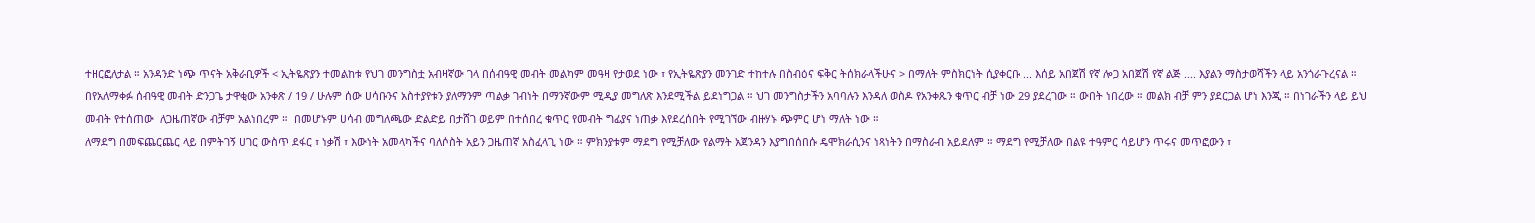ተዘርፎለታል ። አንዳንድ ነጭ ጥናት አቅራቢዎች < ኢትዬጽያን ተመልከቱ የህገ መንግስቷ አብዛኛው ገላ በሰብዓዊ መብት መልካም መዓዛ የታወደ ነው ፣ የኢትዬጽያን መንገድ ተከተሉ በስብዕና ፍቅር ትሰክራላችሁና > በማለት ምስክርነት ሲያቀርቡ ... እሰይ አበጀሽ የኛ ሎጋ አበጀሽ የኛ ልጅ .... እያልን ማስታወሻችን ላይ አንጎራጉረናል ። በየአለማቀፉ ሰብዓዊ መብት ድንጋጌ ታዋቂው አንቀጽ / 19 / ሁሉም ሰው ሀሳቡንና አስተያየቱን ያለማንም ጣልቃ ገብነት በማንኛውም ሚዲያ መግለጽ እንደሚችል ይደነግጋል ። ህገ መንግስታችን አባባሉን እንዳለ ወስዶ የአንቀጹን ቁጥር ብቻ ነው 29 ያደረገው ። ውበት ነበረው ። መልክ ብቻ ምን ያደርጋል ሆነ እንጂ ። በነገራችን ላይ ይህ መብት የተሰጠው  ለጋዜጠኛው ብቻም አልነበረም ።  በመሆኑም ሀሳብ መግለጫው ድልድይ በታሸገ ወይም በተሰበረ ቁጥር የመብት ግፊያና ነጠቃ እየደረሰበት የሚገኘው ብዙሃኑ ጭምር ሆነ ማለት ነው ።
ለማደግ በመፍጨርጨር ላይ በምትገኝ ሀገር ውስጥ ደፋር ፣ ነቃሽ ፣ እውነት አመላካችና ባለሶስት አይን ጋዜጠኛ አስፈላጊ ነው ። ምክንያቱም ማደግ የሚቻለው የልማት አጀንዳን እያግበሰበሱ ዴሞክራሲንና ነጻነትን በማስራብ አይደለም ። ማደግ የሚቻለው በልዩ ተዓምር ሳይሆን ጥሩና መጥፎውን ፣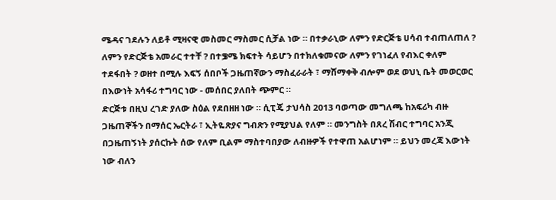ሜዳና ገደሉን ለይቶ ሚዛናዊ መስመር ማስመር ሲቻል ነው ። በተቃራኒው ለምን የድርጅቴ ሀሳብ ተብጠለጠለ ? ለምን የድርጅቴ አመራር ተተቸ ? በተቌሜ ክፍተት ሳይሆን በተክለቁመናው ለምን የገነፈለ የብእር ቀለም ተደፋበት ? ወዘተ በሚሉ እፍኝ ሰበቦች ጋዜጠኛውን ማስፈራራት ፣ ማሸማቀቅ ብሎም ወደ ወህኒ ቤት መወርወር በእውነት አሳፋሪ ተግባር ነው - መሰበር ያለበት ጭምር ።
ድርጅቱ በዚህ ረገድ ያለው ስዕል የደበዘዘ ነው ። ሲፒጄ ታህሳስ 2013 ባወጣው መግለጫ ከአፍሪካ ብዙ ጋዜጠኞችን በማሰር ኤርትራ ፣ ኢትዬጽያና ግብጽን የሚያህል የለም ። መንግስት በጸረ ሽብር ተግባር አንጂ በጋዜጠኝነት ያሰርኩት ሰው የለም ቢልም ማስተባበያው ለብዙዎች የተዋጠ አልሆነም ። ይህን መረጃ እውነት ነው ብለን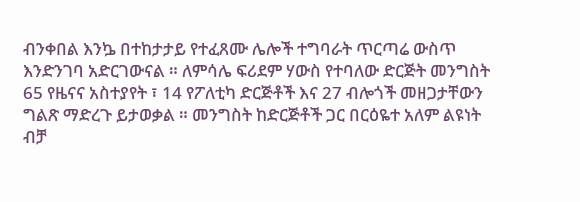ብንቀበል እንኴ በተከታታይ የተፈጸሙ ሌሎች ተግባራት ጥርጣሬ ውስጥ እንድንገባ አድርገውናል ። ለምሳሌ ፍሪደም ሃውስ የተባለው ድርጅት መንግስት 65 የዜናና አስተያየት ፣ 14 የፖለቲካ ድርጅቶች እና 27 ብሎጎች መዘጋታቸውን ግልጽ ማድረጉ ይታወቃል ። መንግስት ከድርጅቶች ጋር በርዕዬተ አለም ልዩነት ብቻ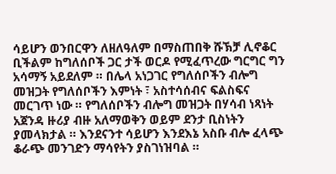ሳይሆን ወንበርዋን ለዘለዓለም በማስጠበቅ ሹኽቻ ሊኖቆር ቢችልም ከግለሰቦች ጋር ታች ወርዶ የሚፈጥረው ግርግር ግን አሳማኝ አይደለም ። በሌላ አነጋገር የግለሰቦችን ብሎግ መዝጋት የግለሰቦችን እምነት ፣ አስተሳሰብና ፍልስፍና መርገጥ ነው ። የግለሰቦችን ብሎግ መዝጋት በሃሳብ ነጻነት አጀንዳ ዙሪያ ብዙ አለማወቅን ወይም ደንታ ቢስነትን ያመላክታል ። እንደናንተ ሳይሆን እንደእኔ አስቡ ብሎ ፈላጭ ቆራጭ መንገድን ማሳየትን ያስገነዝባል ።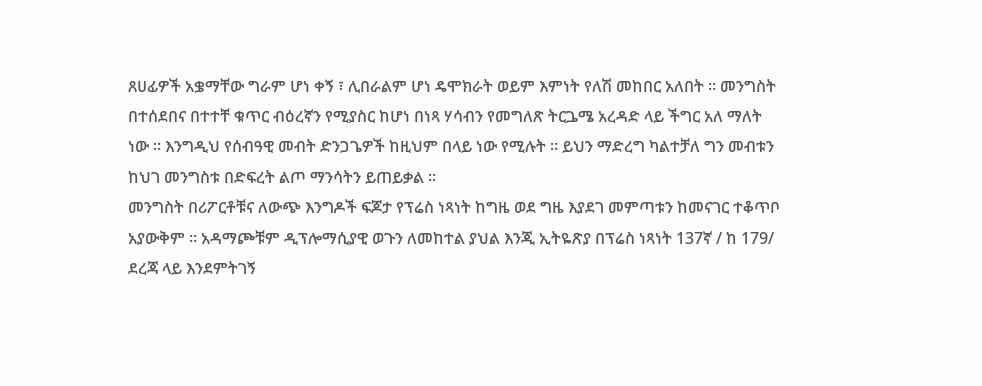ጸሀፊዎች አቌማቸው ግራም ሆነ ቀኝ ፣ ሊበራልም ሆነ ዴሞክራት ወይም እምነት የለሽ መከበር አለበት ። መንግስት በተሰደበና በተተቸ ቁጥር ብዕረኛን የሚያስር ከሆነ በነጻ ሃሳብን የመግለጽ ትርጔሜ አረዳድ ላይ ችግር አለ ማለት ነው ። እንግዲህ የሰብዓዊ መብት ድንጋጌዎች ከዚህም በላይ ነው የሚሉት ። ይህን ማድረግ ካልተቻለ ግን መብቱን ከህገ መንግስቱ በድፍረት ልጦ ማንሳትን ይጠይቃል ።
መንግስት በሪፖርቶቹና ለውጭ እንግዶች ፍጆታ የፕሬስ ነጻነት ከግዜ ወደ ግዜ እያደገ መምጣቱን ከመናገር ተቆጥቦ አያውቅም ። አዳማጮቹም ዲፕሎማሲያዊ ወጉን ለመከተል ያህል እንጂ ኢትዬጽያ በፕሬስ ነጻነት 137ኛ / ከ 179/ ደረጃ ላይ እንደምትገኝ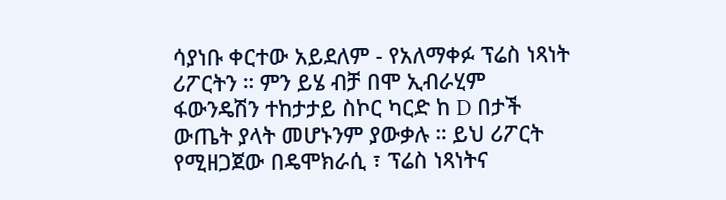ሳያነቡ ቀርተው አይደለም - የአለማቀፉ ፕሬስ ነጻነት ሪፖርትን ። ምን ይሄ ብቻ በሞ ኢብራሂም ፋውንዴሽን ተከታታይ ስኮር ካርድ ከ D በታች ውጤት ያላት መሆኑንም ያውቃሉ ። ይህ ሪፖርት የሚዘጋጀው በዴሞክራሲ ፣ ፕሬስ ነጻነትና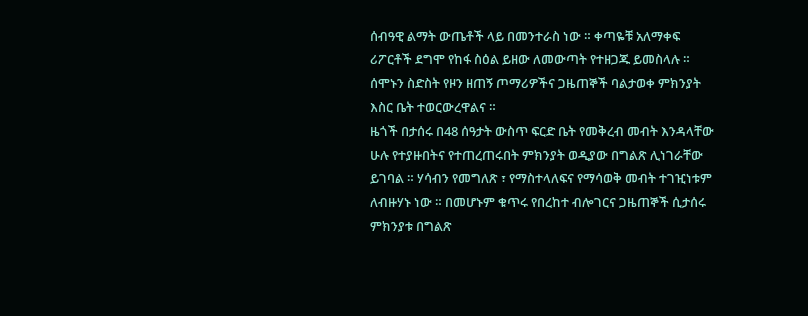ሰብዓዊ ልማት ውጤቶች ላይ በመንተራስ ነው ። ቀጣዬቹ አለማቀፍ ሪፖርቶች ደግሞ የከፋ ስዕል ይዘው ለመውጣት የተዘጋጁ ይመስላሉ ። ሰሞኑን ስድስት የዞን ዘጠኝ ጦማሪዎችና ጋዜጠኞች ባልታወቀ ምክንያት እስር ቤት ተወርውረዋልና ።
ዜጎች በታሰሩ በ48 ሰዓታት ውስጥ ፍርድ ቤት የመቅረብ መብት እንዳላቸው ሁሉ የተያዙበትና የተጠረጠሩበት ምክንያት ወዲያው በግልጽ ሊነገራቸው ይገባል ። ሃሳብን የመግለጽ ፣ የማስተላለፍና የማሳወቅ መብት ተገዢነቱም ለብዙሃኑ ነው ። በመሆኑም ቁጥሩ የበረከተ ብሎገርና ጋዜጠኞች ሲታሰሩ ምክንያቱ በግልጽ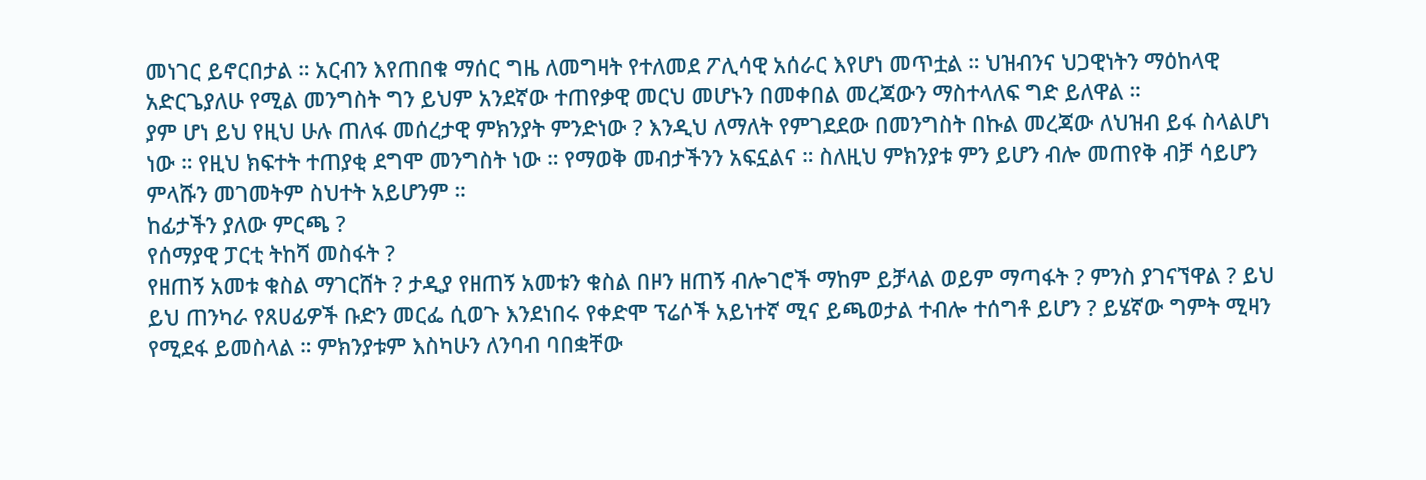መነገር ይኖርበታል ። አርብን እየጠበቁ ማሰር ግዜ ለመግዛት የተለመደ ፖሊሳዊ አሰራር እየሆነ መጥቷል ። ህዝብንና ህጋዊነትን ማዕከላዊ አድርጌያለሁ የሚል መንግስት ግን ይህም አንደኛው ተጠየቃዊ መርህ መሆኑን በመቀበል መረጃውን ማስተላለፍ ግድ ይለዋል ።
ያም ሆነ ይህ የዚህ ሁሉ ጠለፋ መሰረታዊ ምክንያት ምንድነው ? እንዲህ ለማለት የምገደደው በመንግስት በኩል መረጃው ለህዝብ ይፋ ስላልሆነ ነው ። የዚህ ክፍተት ተጠያቂ ደግሞ መንግስት ነው ። የማወቅ መብታችንን አፍኗልና ። ስለዚህ ምክንያቱ ምን ይሆን ብሎ መጠየቅ ብቻ ሳይሆን ምላሹን መገመትም ስህተት አይሆንም ።
ከፊታችን ያለው ምርጫ ?
የሰማያዊ ፓርቲ ትከሻ መስፋት ?
የዘጠኝ አመቱ ቁስል ማገርሸት ? ታዲያ የዘጠኝ አመቱን ቁስል በዞን ዘጠኝ ብሎገሮች ማከም ይቻላል ወይም ማጣፋት ? ምንስ ያገናኘዋል ? ይህ ይህ ጠንካራ የጸሀፊዎች ቡድን መርፌ ሲወጉ እንደነበሩ የቀድሞ ፕሬሶች አይነተኛ ሚና ይጫወታል ተብሎ ተሰግቶ ይሆን ? ይሄኛው ግምት ሚዛን የሚደፋ ይመስላል ። ምክንያቱም እስካሁን ለንባብ ባበቋቸው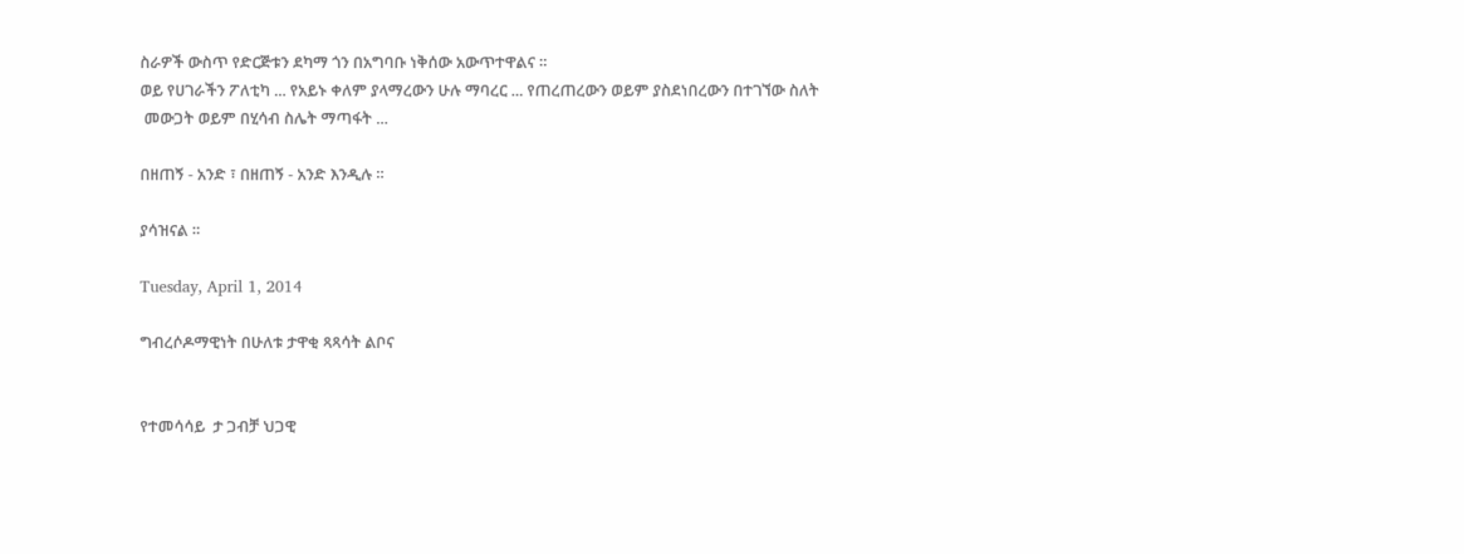ስራዎች ውስጥ የድርጅቱን ደካማ ጎን በአግባቡ ነቅሰው አውጥተዋልና ።
ወይ የሀገራችን ፖለቲካ ... የአይኑ ቀለም ያላማረውን ሁሉ ማባረር ... የጠረጠረውን ወይም ያስደነበረውን በተገኘው ስለት
 መውጋት ወይም በሂሳብ ስሌት ማጣፋት ...

በዘጠኝ - አንድ ፣ በዘጠኝ - አንድ እንዲሉ ።

ያሳዝናል ።

Tuesday, April 1, 2014

ግብረሶዶማዊነት በሁለቱ ታዋቂ ጻጻሳት ልቦና


የተመሳሳይ  ታ ጋብቻ ህጋዊ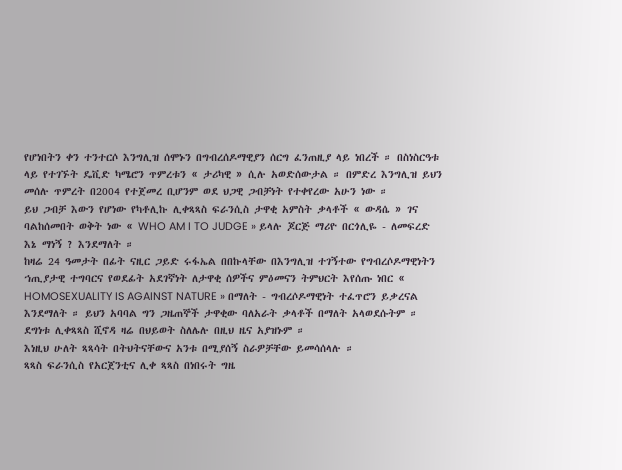የሆነበትን ቀን ተንተርሶ እንግሊዝ ሰሞኑን በግብረሰዶማዊያን ሰርግ ፈንጠዚያ ላይ ነበረች ። በስነስርዓቱ ላይ የተገኙት ዴቪድ ካሜሮን ጥምረቱን « ታሪካዊ » ሲሉ አወድሰውታል ። በምድረ እንግሊዝ ይህን መሰሉ ጥምረት በ2004 የተጀመረ ቢሆንም ወደ ህጋዊ ጋብቻነት የተቀየረው አሁን ነው ።
ይህ ጋብቻ እውን የሆነው የካቶሊኩ ሊቀጻጻስ ፍራንሲስ ታዋቂ አምስት ቃላቶች « ውዳሴ » ገና ባልከሰመበት ወቅት ነው « WHO AM I TO JUDGE » ይላሉ ጆርጅ ማሪዮ በርጎሊዬ - ለመፍረድ እኔ ማነኝ ? እንደማለት ።
ከዛሬ 24 ዓመታት በፊት ናዚር ጋይድ ሩፋኤል በበኩላቸው በእንግሊዝ ተገኝተው የግብረሶዶማዊነትን ኀጢያታዊ ተግባርና የወደፊት አደገኛነት ለታዋቂ ሰዎችና ምዕመናን ትምህርት እየሰጡ ነበር « HOMOSEXUALITY IS AGAINST NATURE » በማለት - ግብረሶዶማዊነት ተፈጥሮን ይቃረናል እንደማለት ። ይህን አባባል ግን ጋዜጠኞች ታዋቂው ባለአራት ቃላቶች በማለት አላወደሱትም ። ደግነቱ ሊቀጻጻስ ሺኖዳ ዛሬ በህይወት ስለሌሉ በዚህ ዜና አያዝኑም ።
እነዚህ ሁለት ጻጻሳት በትህትናቸውና አንቱ በሚያሰኝ ስራዎቻቸው ይመሳሰላሉ ።
ጻጻስ ፍራንሲስ የአርጀንቲና ሊቀ ጻጻስ በነበሩት ግዜ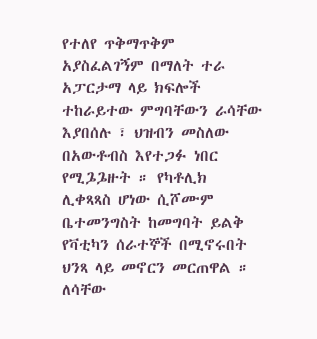የተለየ ጥቅማጥቅም አያስፈልገኝም በማለት ተራ አፓርታማ ላይ ክፍሎች ተከራይተው ምግባቸውን ራሳቸው እያበሰሉ ፣ ህዝብን መስለው በአውቶብስ እየተጋፉ ነበር የሚጔጔዙት ። የካቶሊክ ሊቀጻጻስ ሆነው ሲሾሙም ቤተመንግስት ከመግባት ይልቅ የቫቲካን ሰራተኞች በሚኖሩበት ህንጻ ላይ መኖርን መርጠዋል ። ለሳቸው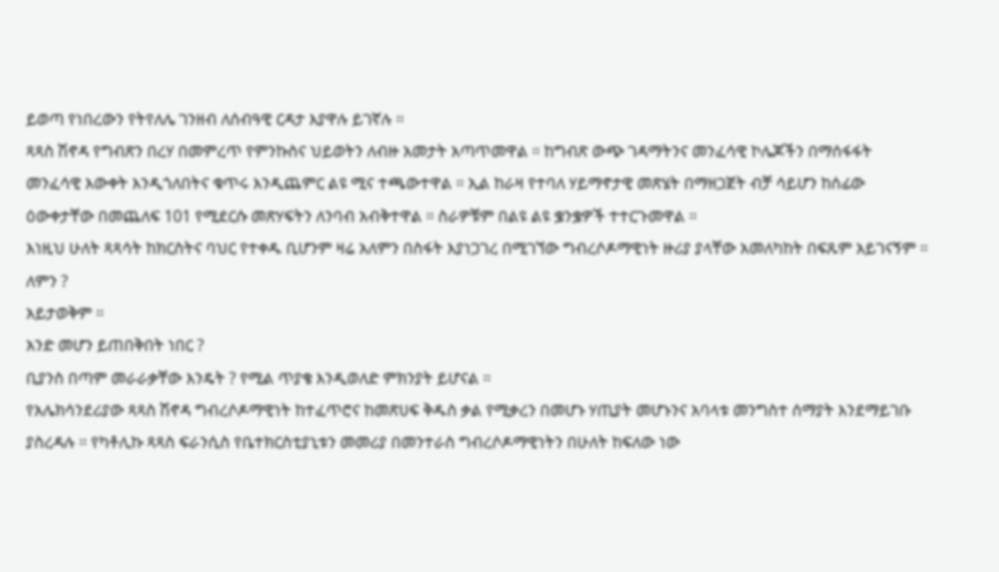ይወጣ የነበረውን የትየለሌ ገንዘብ ለሰብዓዊ ርዳታ እያዋሉ ይገኛሉ ።
ጻጻስ ሽኖዳ የግብጽን በረሃ በመምረጥ የምንኩስና ህይወትን ለብዙ አመታት አጣጥመዋል ። ከግብጽ ውጭ ገዳማትንና መንፈሳዊ ኮሌጆችን በማሰፋፋት መንፈሳዊ እውቀት እንዲጎለበትና ቁጥሩ እንዲጨምር ልዩ ሚና ተጫውተዋል ። ኢል ከራዛ የተባለ ሃይማኖታዊ መጽሄት በማዘጋጀት ብቻ ሳይሆን ከሰፊው ዕውቀታቸው በመጨለፍ 101 የሚደርሱ መጽሃፍትን ለንባብ አብቅተዋል ። ስራዎቹም በልዩ ልዩ ቌንቌዎች ተተርጉመዋል ።
እነዚህ ሁለት ጻጻሳት ከክርስትና ባህር የተቀዱ ቢሆንም ዛሬ አለምን በስፋት እያነጋገረ በሚገኘው ግብረሶዶማዊነት ዙሪያ ያላቸው አመለካከት በፍጹም አይገናኝም ።
ለምን ?
አይታወቅም ።
አንድ መሆን ይጠበቅበት ነበር ?
ቢያንስ በጣም መራራቃቸው እንዴት ? የሚል ጥያቄ እንዲወለድ ምክንያት ይሆናል ።
የአሌክሳንደሪያው ጻጻስ ሽኖዳ ግብረሶዶማዊነት ከተፈጥሮና ከመጽሀፍ ቅዱስ ቃል የሚቃረን በመሆኑ ሃጢያት መሆኑንና አባላቱ መንግስተ ሰማያት እንደማይገቡ ያስረዳሉ ። የካቶሊኩ ጻጻስ ፍራንሲስ የቤተክርስቲያኒቱን መመሪያ በመንተራስ ግብረሶዶማዊነትን በሁለት ከፍለው ነው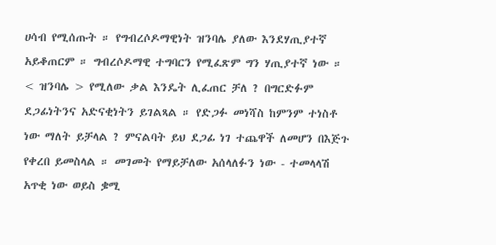ሀሳብ የሚሰጡት ። የግብረሶዶማዊነት ዝንባሌ ያለው እንደሃጢያተኛ አይቆጠርም ። ግብረሶዶማዊ ተግባርን የሚፈጽም ግን ሃጢያተኛ ነው ። < ዝንባሌ > የሚለው ቃል እንዴት ሊፈጠር ቻለ ? በግርድፉም ደጋፊነትንና አድናቂነትን ይገልጻል ። የድጋፉ መነሻስ ከምንም ተነስቶ ነው ማለት ይቻላል ? ምናልባት ይህ ደጋፊ ነገ ተጨዋች ለመሆን በእጅጉ የቀረበ ይመስላል ። መገመት የማይቻለው አሰላለፉን ነው - ተመላላሽ አጥቂ ነው ወይስ ቌሚ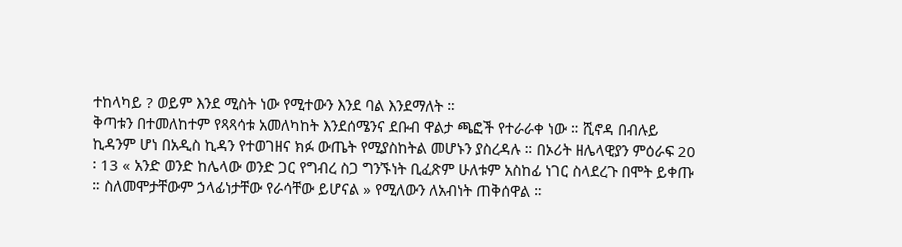ተከላካይ ? ወይም እንደ ሚስት ነው የሚተውን እንደ ባል እንደማለት ።
ቅጣቱን በተመለከተም የጻጻሳቱ አመለካከት እንደሰሜንና ደቡብ ዋልታ ጫፎች የተራራቀ ነው ። ሺኖዳ በብሉይ ኪዳንም ሆነ በአዲስ ኪዳን የተወገዘና ክፉ ውጤት የሚያስከትል መሆኑን ያስረዳሉ ። በኦሪት ዘሌላዊያን ምዕራፍ 20 ፡ 13 « አንድ ወንድ ከሌላው ወንድ ጋር የግብረ ስጋ ግንኙነት ቢፈጽም ሁለቱም አስከፊ ነገር ስላደረጉ በሞት ይቀጡ ። ስለመሞታቸውም ኃላፊነታቸው የራሳቸው ይሆናል » የሚለውን ለአብነት ጠቅሰዋል ።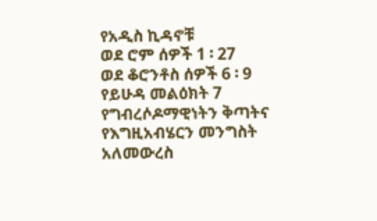የአዲስ ኪዳኖቹ
ወደ ሮም ሰዎች 1 ፡ 27
ወደ ቆሮንቶስ ሰዎች 6 ፡ 9
የይሁዳ መልዕክት 7 የግብረሶዶማዊነትን ቅጣትና የእግዚአብሄርን መንግስት አለመውረስ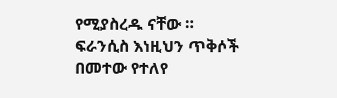የሚያስረዱ ናቸው ።
ፍራንሲስ እነዚህን ጥቅሶች በመተው የተለየ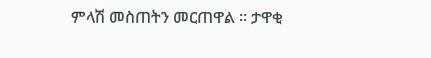ምላሽ መስጠትን መርጠዋል ። ታዋቂ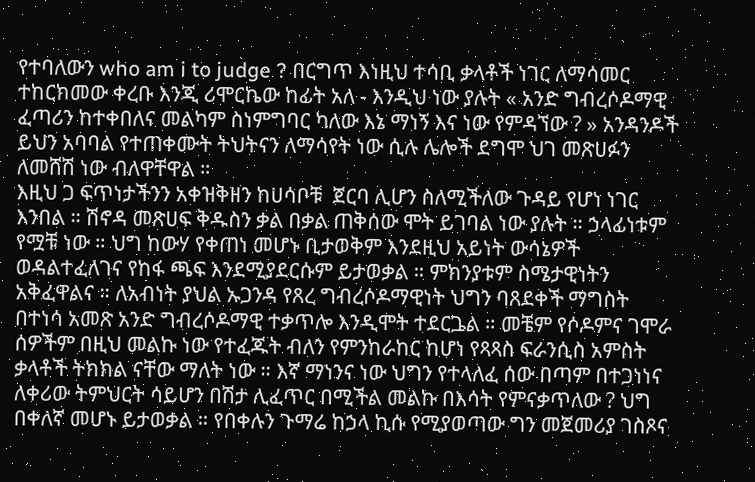የተባለውን who am i to judge ? በርግጥ እነዚህ ተሳቢ ቃላቶች ነገር ለማሳመር ተከርክመው ቀረቡ እንጂ ሪሞርኬው ከፊት አለ - እንዲህ ነው ያሉት « አንድ ግብረሶዶማዊ ፈጣሪን ከተቀበለና መልካም ስነምግባር ካለው እኔ ማነኝ እና ነው የምዳኘው ? » አንዳንዶች ይህን አባባል የተጠቀሙት ትህትናን ለማሳየት ነው ሲሉ ሌሎች ደግሞ ህገ መጽሀፉን ለመሸሽ ነው ብለዋቸዋል ።
እዚህ ጋ ፍጥነታችንን አቀዝቅዘን ከሀሳቦቹ  ጀርባ ሊሆን ስለሚችለው ጉዳይ የሆነ ነገር እንበል ። ሽኖዳ መጽሀፍ ቅዱስን ቃል በቃል ጠቅሰው ሞት ይገባል ነው ያሉት ። ኃላፊነቱም የሟቹ ነው ። ህግ ከውሃ የቀጠነ መሆኑ ቢታወቅም እንደዚህ አይነት ውሳኔዎች ወዳልተፈለገና የከፋ ጫፍ እንደሚያደርሱም ይታወቃል ። ምክንያቱም ስሜታዊነትን አቅፈዋልና ። ለአብነት ያህል ኡጋንዳ የጸረ ግብረሶዶማዊነት ህግን ባጸደቀች ማግስት በተነሳ አመጽ አንድ ግብረሶዶማዊ ተቃጥሎ እንዲሞት ተደርጔል ። መቼም የሶዶምና ገሞራ ሰዎችም በዚህ መልኩ ነው የተፈጁት ብለን የምንከራከር ከሆነ የጻጻስ ፍራንሲስ አምስት ቃላቶች ትክክል ናቸው ማለት ነው ። እኛ ማነንና ነው ህግን የተላለፈ ሰው በጣም በተጋነነና ለቀሪው ትምህርት ሳይሆን በሽታ ሊፈጥር በሚችል መልኩ በእሳት የምናቃጥለው ? ህግ በቀለኛ መሆኑ ይታወቃል ። የበቀሉን ጉማሬ ከኃላ ኪሱ የሚያወጣው ግን መጀመሪያ ገስጾና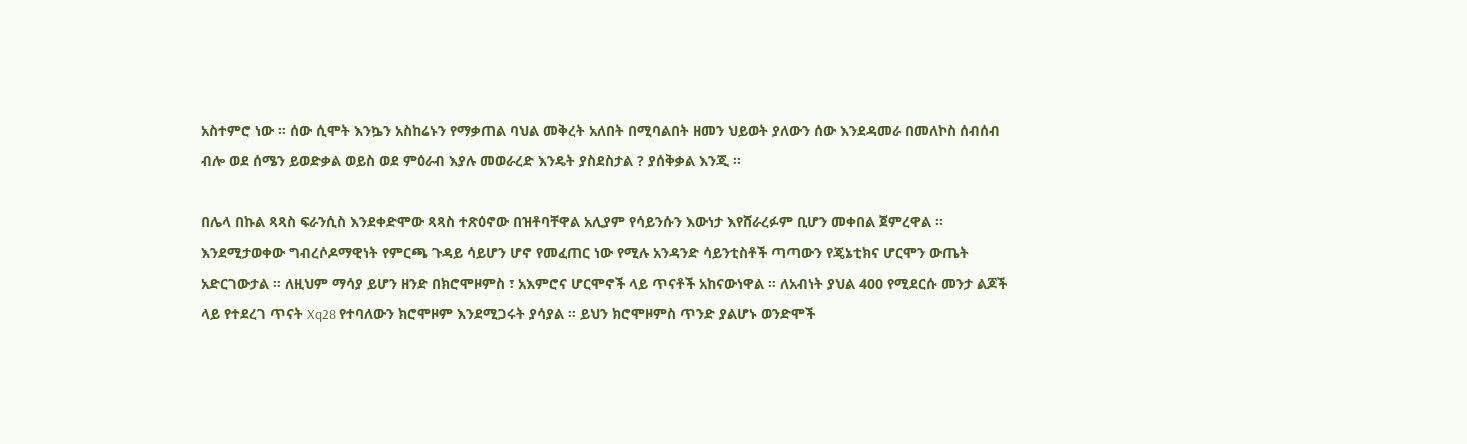አስተምሮ ነው ። ሰው ሲሞት እንኴን አስከሬኑን የማቃጠል ባህል መቅረት አለበት በሚባልበት ዘመን ህይወት ያለውን ሰው እንደዳመራ በመለኮስ ሰብሰብ ብሎ ወደ ሰሜን ይወድቃል ወይስ ወደ ምዕራብ እያሉ መወራረድ እንዴት ያስደስታል ? ያሰቅቃል እንጂ ።

በሌላ በኩል ጻጻስ ፍራንሲስ እንደቀድሞው ጻጻስ ተጽዕኖው በዝቶባቸዋል አሊያም የሳይንሱን እውነታ እየሸራረፉም ቢሆን መቀበል ጀምረዋል ። እንደሚታወቀው ግብረሶዶማዊነት የምርጫ ጉዳይ ሳይሆን ሆኖ የመፈጠር ነው የሚሉ አንዳንድ ሳይንቲስቶች ጣጣውን የጄኔቲክና ሆርሞን ውጤት አድርገውታል ። ለዚህም ማሳያ ይሆን ዘንድ በክሮሞዞምስ ፣ አእምሮና ሆርሞኖች ላይ ጥናቶች አከናውነዋል ። ለአብነት ያህል 400 የሚደርሱ መንታ ልጆች ላይ የተደረገ ጥናት Xq28 የተባለውን ክሮሞዞም እንደሚጋሩት ያሳያል ። ይህን ክሮሞዞምስ ጥንድ ያልሆኑ ወንድሞች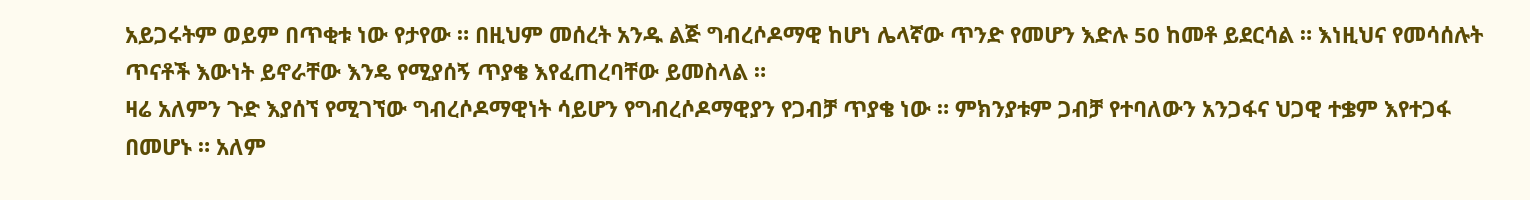አይጋሩትም ወይም በጥቂቱ ነው የታየው ። በዚህም መሰረት አንዱ ልጅ ግብረሶዶማዊ ከሆነ ሌላኛው ጥንድ የመሆን እድሉ 50 ከመቶ ይደርሳል ። እነዚህና የመሳሰሉት ጥናቶች እውነት ይኖራቸው እንዴ የሚያሰኝ ጥያቄ እየፈጠረባቸው ይመስላል ።
ዛሬ አለምን ጉድ እያሰኘ የሚገኘው ግብረሶዶማዊነት ሳይሆን የግብረሶዶማዊያን የጋብቻ ጥያቄ ነው ። ምክንያቱም ጋብቻ የተባለውን አንጋፋና ህጋዊ ተቌም እየተጋፋ በመሆኑ ። አለም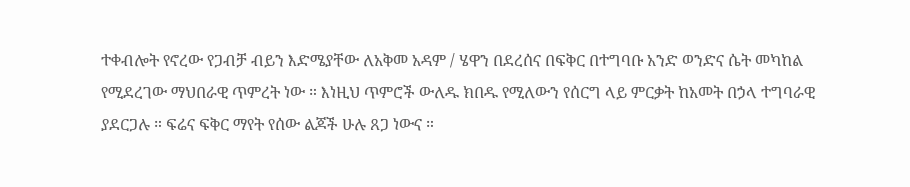ተቀብሎት የኖረው የጋብቻ ብይን እድሜያቸው ለአቅመ አዳም / ሄዋን በደረሰና በፍቅር በተግባቡ አንድ ወንድና ሴት መካከል የሚደረገው ማህበራዊ ጥምረት ነው ። እነዚህ ጥምሮች ውለዱ ክበዱ የሚለውን የሰርግ ላይ ምርቃት ከአመት በኃላ ተግባራዊ ያደርጋሉ ። ፍሬና ፍቅር ማየት የሰው ልጆች ሁሉ ጸጋ ነውና ።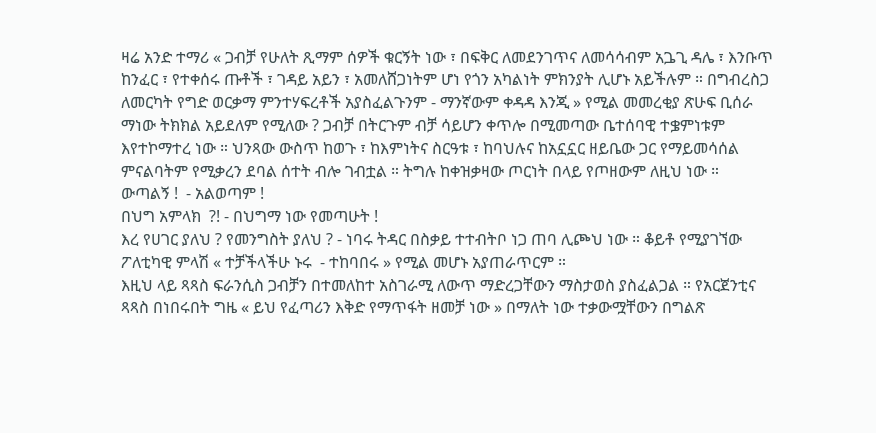ዛሬ አንድ ተማሪ « ጋብቻ የሁለት ጺማም ሰዎች ቁርኝት ነው ፣ በፍቅር ለመደንገጥና ለመሳሳብም አጔጊ ዳሌ ፣ እንቡጥ ከንፈር ፣ የተቀሰሩ ጡቶች ፣ ገዳይ አይን ፣ አመለሸጋነትም ሆነ የጎን አካልነት ምክንያት ሊሆኑ አይችሉም ። በግብረስጋ ለመርካት የግድ ወርቃማ ምንተሃፍረቶች አያስፈልጉንም - ማንኛውም ቀዳዳ እንጂ » የሚል መመረቂያ ጽሁፍ ቢሰራ ማነው ትክክል አይደለም የሚለው ? ጋብቻ በትርጉም ብቻ ሳይሆን ቀጥሎ በሚመጣው ቤተሰባዊ ተቌምነቱም እየተኮማተረ ነው ። ህንጻው ውስጥ ከወጉ ፣ ከእምነትና ስርዓቱ ፣ ከባህሉና ከአኗኗር ዘይቤው ጋር የማይመሳሰል ምናልባትም የሚቃረን ደባል ሰተት ብሎ ገብቷል ። ትግሉ ከቀዝቃዛው ጦርነት በላይ የጦዘውም ለዚህ ነው ።
ውጣልኝ !  - አልወጣም !
በህግ አምላክ  ?! - በህግማ ነው የመጣሁት !
እረ የሀገር ያለህ ? የመንግስት ያለህ ? - ነባሩ ትዳር በስቃይ ተተብትቦ ነጋ ጠባ ሊጮህ ነው ። ቆይቶ የሚያገኘው ፖለቲካዊ ምላሽ « ተቻችላችሁ ኑሩ  - ተከባበሩ » የሚል መሆኑ አያጠራጥርም ።
እዚህ ላይ ጻጻስ ፍራንሲስ ጋብቻን በተመለከተ አስገራሚ ለውጥ ማድረጋቸውን ማስታወስ ያስፈልጋል ። የአርጀንቲና ጻጻስ በነበሩበት ግዜ « ይህ የፈጣሪን እቅድ የማጥፋት ዘመቻ ነው » በማለት ነው ተቃውሟቸውን በግልጽ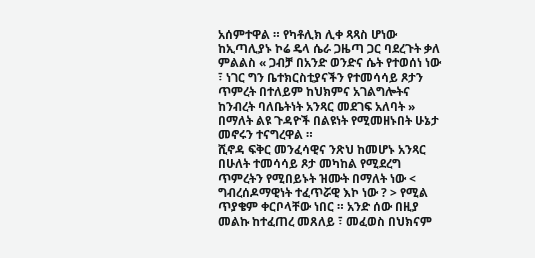አሰምተዋል ። የካቶሊክ ሊቀ ጻጻስ ሆነው ከኢጣሊያኑ ኮሬ ዴላ ሴራ ጋዜጣ ጋር ባደረጉት ቃለ ምልልስ « ጋብቻ በአንድ ወንድና ሴት የተወሰነ ነው ፣ ነገር ግን ቤተክርስቲያናችን የተመሳሳይ ጾታን ጥምረት በተለይም ከህክምና አገልግሎትና ከንብረት ባለቤትነት አንጻር መደገፍ አለባት » በማለት ልዩ ጉዳዮች በልዩነት የሚመዘኑበት ሁኔታ መኖሩን ተናግረዋል ።
ሺኖዳ ፍቅር መንፈሳዊና ንጽህ ከመሆኑ አንጻር በሁለት ተመሳሳይ ጾታ መካከል የሚደረግ ጥምረትን የሚበይኑት ዝሙት በማለት ነው < ግብረሰዶማዊነት ተፈጥሯዊ እኮ ነው ? > የሚል ጥያቄም ቀርቦላቸው ነበር ። አንድ ሰው በዚያ መልኩ ከተፈጠረ መጸለይ ፣ መፈወስ በህክናም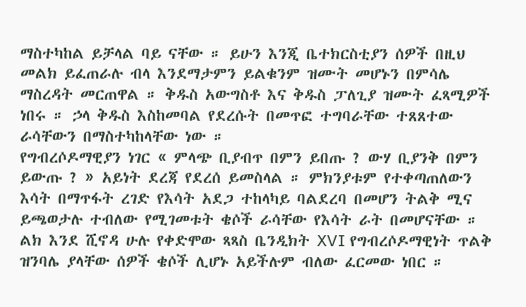ማስተካከል ይቻላል ባይ ናቸው ። ይሁን እንጂ ቤተክርስቲያን ሰዎች በዚህ መልክ ይፈጠራሉ ብላ እንደማታምን ይልቁንም ዝሙት መሆኑን በምሳሌ ማስረዳት መርጠዋል ። ቅዱስ አውግስቶ እና ቅዱስ ፓለጊያ ዝሙት ፈጻሚዎች ነበሩ ። ኃላ ቅዱስ እስከመባል የደረሱት በመጥፎ ተግባራቸው ተጸጸተው ራሳቸውን በማስተካከላቸው ነው ።
የግብረሶዶማዊያን ነገር « ምላጭ ቢያብጥ በምን ይበጡ ? ውሃ ቢያንቅ በምን ይውጡ ? » አይነት ደረጃ የደረሰ ይመስላል ። ምክንያቱም የተቀጣጠለውን እሳት በማጥፋት ረገድ የእሳት አደጋ ተከላካይ ባልደረባ በመሆን ትልቅ ሚና ይጫወታሉ ተብለው የሚገመቱት ቄሶች ራሳቸው የእሳት ራት በመሆናቸው ።
ልክ እንደ ሺኖዳ ሁሉ የቀድሞው ጻጻስ ቤንዲክት XVI የግብረሶዶማዊነት ጥልቅ ዝንባሌ ያላቸው ሰዎች ቄሶች ሊሆኑ አይችሉም ብለው ፈርመው ነበር ።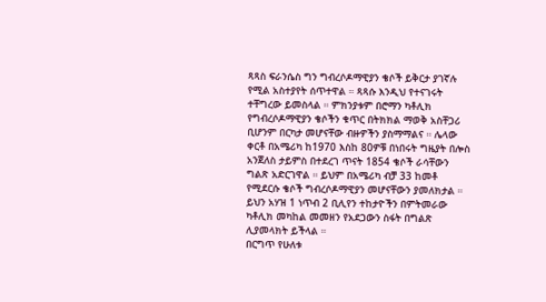ጻጻስ ፍራንሴስ ግን ግብረሶዶማዊያን ቄሶች ይቅርታ ያገኛሉ የሚል አስተያየት ሰጥተዋል ። ጻጻሱ እንዲህ የተናገሩት ተቸግረው ይመስላል ። ምክንያቱም በሮማን ካቶሊክ የግብረሶዶማዊያን ቄሶችን ቁጥር በትክክል ማወቅ አስቸጋሪ ቢሆንም በርካታ መሆናቸው ብዙዎችን ያስማማልና ። ሌላው ቀርቶ በአሜሪካ ከ1970 እስከ 80ዎቹ በነበሩት ግዜያት በሎስ አንጀለስ ታይምስ በተደረገ ጥናት 1854 ቄሶች ራሳቸውን ግልጽ አድርገዋል ። ይህም በአሜሪካ ብቻ 33 ከመቶ የሚደርሱ ቄሶች ግብረሶዶማዊያን መሆናቸውን ያመለክታል ። ይህን አሃዝ 1 ነጥብ 2 ቢሊየን ተከታዮችን በምትመራው ካቶሊክ መካከል መመዘን የአደጋውን ስፋት በግልጽ ሊያመላክት ይችላል ።
በርግጥ የሁለቱ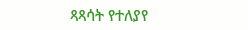ጻጻሳት የተለያየ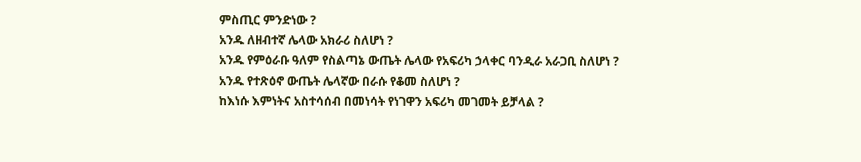ምስጢር ምንድነው ?
አንዱ ለዘብተኛ ሌላው አክራሪ ስለሆነ ?
አንዱ የምዕራቡ ዓለም የስልጣኔ ውጤት ሌላው የአፍሪካ ኃላቀር ባንዲራ አራጋቢ ስለሆነ ?
አንዱ የተጽዕኖ ውጤት ሌላኛው በራሱ የቆመ ስለሆነ ?
ከእነሱ እምነትና አስተሳሰብ በመነሳት የነገዋን አፍሪካ መገመት ይቻላል ?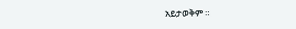አይታወቅም ።